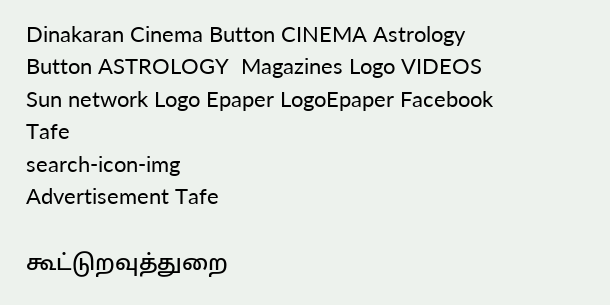Dinakaran Cinema Button CINEMA Astrology Button ASTROLOGY  Magazines Logo VIDEOS Sun network Logo Epaper LogoEpaper Facebook
Tafe
search-icon-img
Advertisement Tafe

கூட்டுறவுத்துறை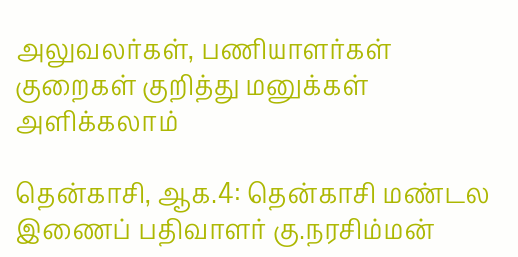அலுவலர்கள், பணியாளர்கள் குறைகள் குறித்து மனுக்கள் அளிக்கலாம்

தென்காசி, ஆக.4: தென்காசி மண்டல இணைப் பதிவாளர் கு.நரசிம்மன்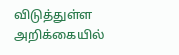விடுத்துள்ள அறிக்கையில்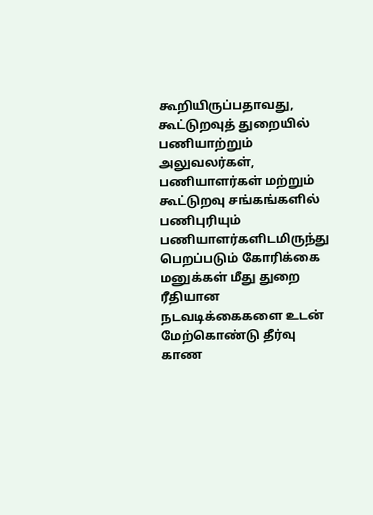கூறியிருப்பதாவது, கூட்டுறவுத் துறையில் பணியாற்றும் அலுவலர்கள், பணியாளர்கள் மற்றும் கூட்டுறவு சங்கங்களில் பணிபுரியும் பணியாளர்களிடமிருந்து பெறப்படும் கோரிக்கை மனுக்கள் மீது துறை ரீதியான நடவடிக்கைகளை உடன் மேற்கொண்டு தீர்வு காண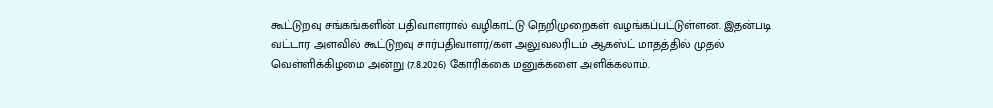கூட்டுறவு சங்கங்களின் பதிவாளரால் வழிகாட்டு நெறிமுறைகள் வழங்கப்பட்டுள்ளன. இதன்படி வட்டார அளவில் கூட்டுறவு சார்பதிவாளர்/கள அலுவலரிடம் ஆகஸ்ட் மாதத்தில் முதல் வெள்ளிக்கிழமை அன்று (7.8.2026) கோரிக்கை மனுக்களை அளிக்கலாம்.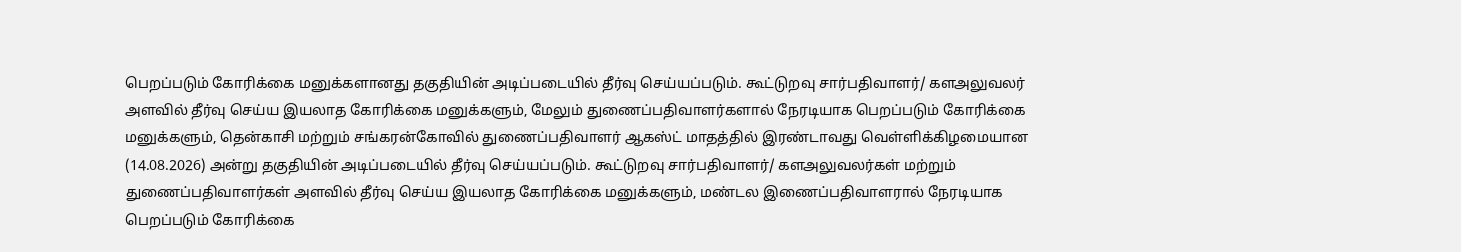பெறப்படும் கோரிக்கை மனுக்களானது தகுதியின் அடிப்படையில் தீர்வு செய்யப்படும். கூட்டுறவு சார்பதிவாளர்/ களஅலுவலர் அளவில் தீர்வு செய்ய இயலாத கோரிக்கை மனுக்களும், மேலும் துணைப்பதிவாளர்களால் நேரடியாக பெறப்படும் கோரிக்கை மனுக்களும், தென்காசி மற்றும் சங்கரன்கோவில் துணைப்பதிவாளர் ஆகஸ்ட் மாதத்தில் இரண்டாவது வெள்ளிக்கிழமையான (14.08.2026) அன்று தகுதியின் அடிப்படையில் தீர்வு செய்யப்படும். கூட்டுறவு சார்பதிவாளர்/ களஅலுவலர்கள் மற்றும் துணைப்பதிவாளர்கள் அளவில் தீர்வு செய்ய இயலாத கோரிக்கை மனுக்களும், மண்டல இணைப்பதிவாளரால் நேரடியாக பெறப்படும் கோரிக்கை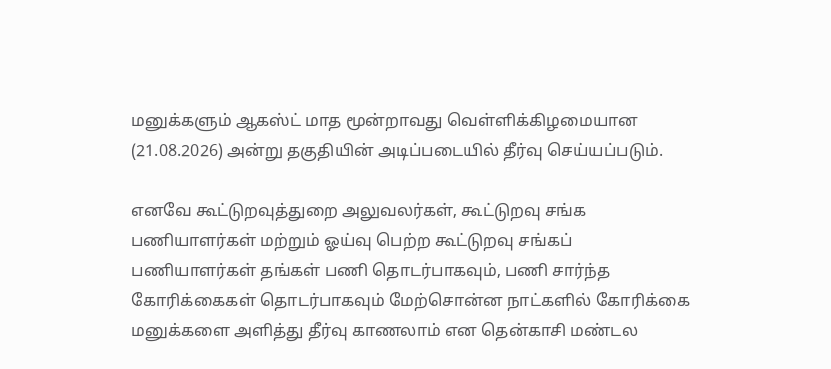மனுக்களும் ஆகஸ்ட் மாத மூன்றாவது வெள்ளிக்கிழமையான (21.08.2026) அன்று தகுதியின் அடிப்படையில் தீர்வு செய்யப்படும்.

எனவே கூட்டுறவுத்துறை அலுவலர்கள், கூட்டுறவு சங்க பணியாளர்கள் மற்றும் ஓய்வு பெற்ற கூட்டுறவு சங்கப் பணியாளர்கள் தங்கள் பணி தொடர்பாகவும், பணி சார்ந்த கோரிக்கைகள் தொடர்பாகவும் மேற்சொன்ன நாட்களில் கோரிக்கை மனுக்களை அளித்து தீர்வு காணலாம் என தென்காசி மண்டல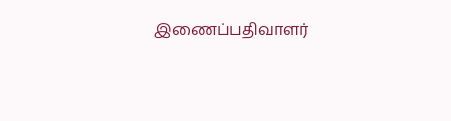இணைப்பதிவாளர்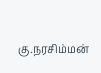கு.நரசிம்மன்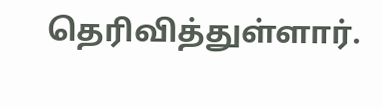தெரிவித்துள்ளார்.